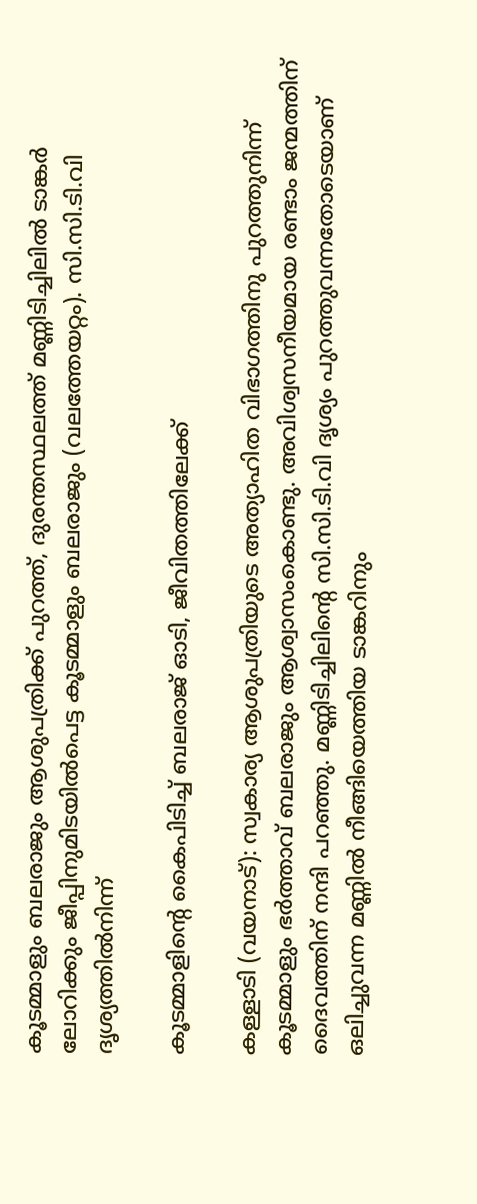കൂടമ്മാളും ബലരാജും ആശുപത്രിക്ക് പുറത്ത്, ദുരന്തസ്ഥലത്ത് മണ്ണിടിച്ചിലിൽ ടാങ്കർ ലോറിക്കും ജീപ്പിനുമിടയിൽപെട്ട കൂടമ്മാളും ബലരാജും (വലത്തേയറ്റം). സി.സി.ടി.വി ദൃശ്യത്തിൽനിന്ന്

കൂടമ്മാളിന്‍റെ കൈപിടിച്ച് ബലരാജ് ഓടി, ജീവിതത്തിലേക്ക്

കള്ളാടി (വയനാട്): സ്വകാര്യ ആശുപത്രിയുടെ അത്യാഹിത വിഭാഗത്തിനു പുറത്തുനിന്ന് കൂടമ്മാളും ഭർത്താവ് ബലരാജും ആശ്വാസംകൊണ്ടു. അവിശ്വസനീയമായ രണ്ടാം ജന്മത്തിന് ദൈവത്തിന് നന്ദി പറഞ്ഞു. മണ്ണിടിച്ചിലിന്‍റെ സി.സി.ടി.വി ദൃശ്യം പുറത്തുവന്നതോടെയാണ് ഒലിച്ചുവന്ന മണ്ണിൽ നീങ്ങിയെത്തിയ ടാങ്കറിനും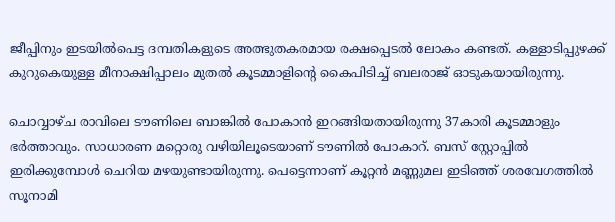ജീപ്പിനും ഇടയിൽപെട്ട ദമ്പതികളുടെ അത്ഭുതകരമായ രക്ഷപ്പെടൽ ലോകം കണ്ടത്. കള്ളാടിപ്പുഴക്ക് കുറുകെയുള്ള മീനാക്ഷിപ്പാലം മുതൽ കൂടമ്മാളിന്‍റെ കൈപിടിച്ച് ബലരാജ് ഓടുകയായിരുന്നു.

ചൊവ്വാഴ്ച രാവിലെ ടൗണിലെ ബാങ്കിൽ പോകാൻ ഇറങ്ങിയതായിരുന്നു 37കാരി കൂടമ്മാളും ഭർത്താവും. സാധാരണ മറ്റൊരു വഴിയിലൂടെയാണ് ടൗണിൽ പോകാറ്. ബസ് സ്റ്റോപ്പിൽ ഇരിക്കുമ്പോൾ ചെറിയ മഴയുണ്ടായിരുന്നു. പെട്ടെന്നാണ് കൂറ്റൻ മണ്ണുമല ഇടിഞ്ഞ് ശരവേഗത്തിൽ സൂനാമി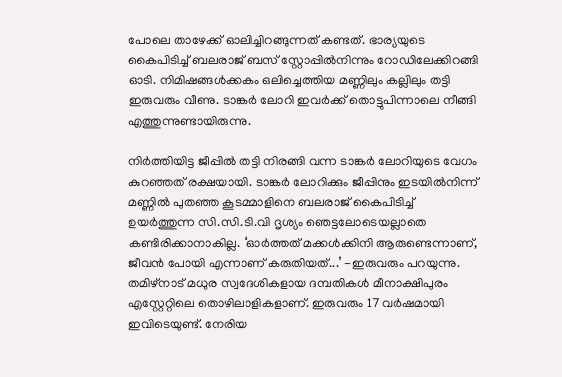പോലെ താഴേക്ക് ഓലിച്ചിറങ്ങുന്നത് കണ്ടത്. ഭാര്യയുടെ കൈപിടിച്ച് ബലരാജ് ബസ് സ്റ്റോപ്പിൽനിന്നും റോഡിലേക്കിറങ്ങി ഓടി. നിമിഷങ്ങൾക്കകം ഒലിച്ചെത്തിയ മണ്ണിലും കല്ലിലും തട്ടി ഇരുവരും വീണു. ടാങ്കർ ലോറി ഇവർക്ക് തൊട്ടുപിന്നാലെ നീങ്ങി എത്തുന്നുണ്ടായിരുന്നു.

നിർത്തിയിട്ട ജീപ്പിൽ തട്ടി നിരങ്ങി വന്ന ടാങ്കർ ലോറിയുടെ വേഗം കുറഞ്ഞത് രക്ഷയായി. ടാങ്കർ ലോറിക്കും ജീപ്പിനും ഇടയിൽനിന്ന് മണ്ണിൽ പുതഞ്ഞ കൂടമ്മാളിനെ ബലരാജ് കൈപിടിച്ച് ഉയർത്തുന്ന സി.സി.ടി.വി ദൃശ്യം ഞെട്ടലോടെയല്ലാതെ കണ്ടിരിക്കാനാകില്ല. ‘ഓർത്തത് മക്കൾക്കിനി ആരുണ്ടെന്നാണ്, ജീവൻ പോയി എന്നാണ് കരുതിയത്...’ -ഇരുവരും പറയുന്നു. തമിഴ്നാട് മധുര സ്വദേശികളായ ദമ്പതികൾ മീനാക്ഷിപുരം എസ്റ്റേറ്റിലെ തൊഴിലാളികളാണ്. ഇരുവരും 17 വർഷമായി ഇവിടെയുണ്ട്. നേരിയ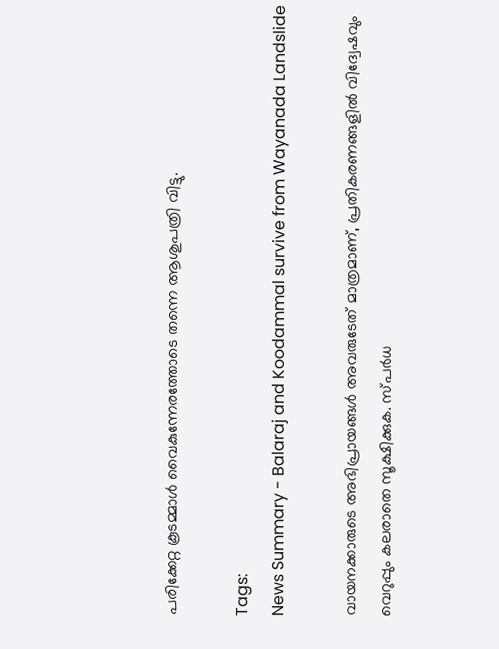പരിക്കേറ്റ കൂടമ്മാൾ വൈകുന്നേരത്തോടെ തന്നെ ആശുപത്രി വിട്ടു.

Tags:
News Summary - Balaraj and Koodammal survive from Wayanada Landslide

വായനക്കാരുടെ അഭിപ്രായങ്ങള്‍ അവരുടേത് മാത്രമാണ്, പ്രതികരണങ്ങളിൽ വിദ്വേഷവും വെറുപ്പും കലരാതെ സൂക്ഷിക്കുക. സ്പർധ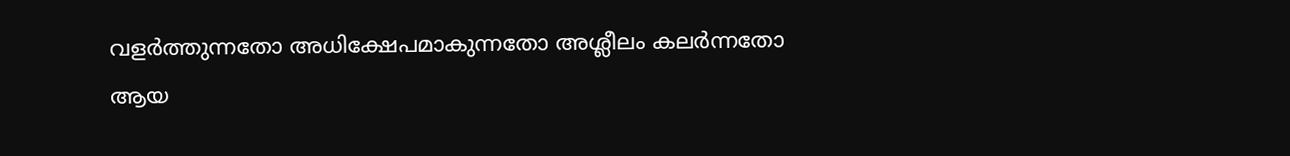വളർത്തുന്നതോ അധിക്ഷേപമാകുന്നതോ അശ്ലീലം കലർന്നതോ ആയ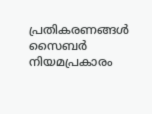പ്രതികരണങ്ങൾ സൈബർ നിയമപ്രകാരം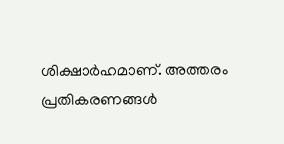ശിക്ഷാർഹമാണ്. അത്തരം പ്രതികരണങ്ങൾ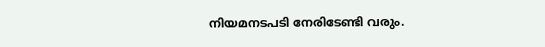നിയമനടപടി നേരിടേണ്ടി വരും.